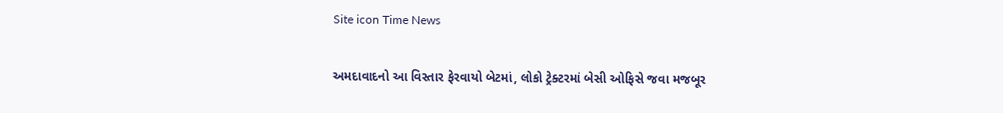Site icon Time News

અમદાવાદનો આ વિસ્તાર ફેરવાયો બેટમાં, લોકો ટ્રેક્ટરમાં બેસી ઓફિસે જવા મજબૂર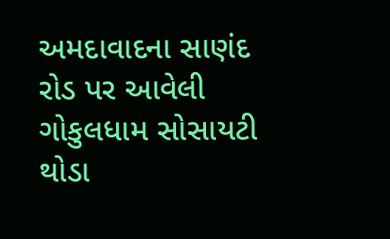અમદાવાદના સાણંદ રોડ પર આવેલી ગોકુલધામ સોસાયટી થોડા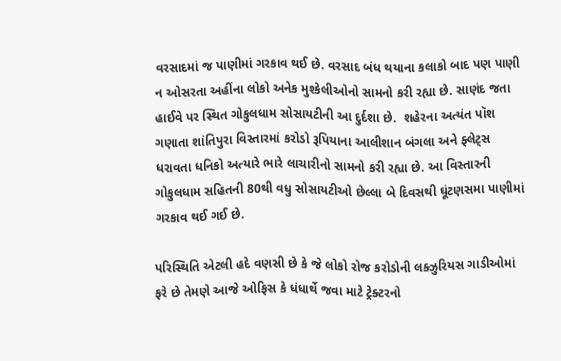વરસાદમાં જ પાણીમાં ગરકાવ થઈ છે. વરસાદ બંધ થયાના કલાકો બાદ પણ પાણી ન ઓસરતા અહીંના લોકો અનેક મુશ્કેલીઓનો સામનો કરી રહ્યા છે. સાણંદ જતા હાઈવે પર સ્થિત ગોકુલધામ સોસાયટીની આ દુર્દશા છે.  શહેરના અત્યંત પૉશ ગણાતા શાંતિપુરા વિસ્તારમાં કરોડો રૂપિયાના આલીશાન બંગલા અને ફ્લેટ્સ ધરાવતા ધનિકો અત્યારે ભારે લાચારીનો સામનો કરી રહ્યા છે. આ વિસ્તારની ગોકુલધામ સહિતની 80થી વધુ સોસાયટીઓ છેલ્લા બે દિવસથી ઘૂંટણસમા પાણીમાં ગરકાવ થઈ ગઈ છે.

પરિસ્થિતિ એટલી હદે વણસી છે કે જે લોકો રોજ કરોડોની લક્ઝુરિયસ ગાડીઓમાં ફરે છે તેમણે આજે ઓફિસ કે ધંધાર્થે જવા માટે ટ્રેક્ટરનો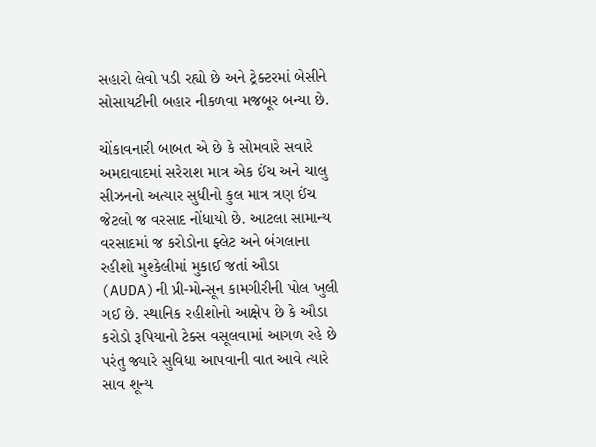સહારો લેવો પડી રહ્યો છે અને ટ્રેક્ટરમાં બેસીને સોસાયટીની બહાર નીકળવા મજબૂર બન્યા છે.

ચોંકાવનારી બાબત એ છે કે સોમવારે સવારે અમદાવાદમાં સરેરાશ માત્ર એક ઈંચ અને ચાલુ સીઝનનો અત્યાર સુધીનો કુલ માત્ર ત્રણ ઈંચ જેટલો જ વરસાદ નોંધાયો છે. આટલા સામાન્ય વરસાદમાં જ કરોડોના ફ્લેટ અને બંગલાના રહીશો મુશ્કેલીમાં મુકાઈ જતાં ઔડા (AUDA)ની પ્રી-મોન્સૂન કામગીરીની પોલ ખુલી ગઈ છે. સ્થાનિક રહીશોનો આક્ષેપ છે કે ઔડા કરોડો રૂપિયાનો ટેક્સ વસૂલવામાં આગળ રહે છે પરંતુ જ્યારે સુવિધા આપવાની વાત આવે ત્યારે સાવ શૂન્ય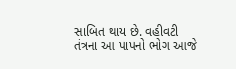સાબિત થાય છે. વહીવટી તંત્રના આ પાપનો ભોગ આજે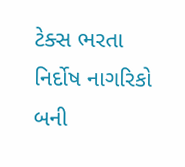ટેક્સ ભરતા નિર્દોષ નાગરિકો બની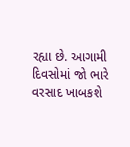રહ્યા છે. આગામી દિવસોમાં જો ભારે વરસાદ ખાબકશે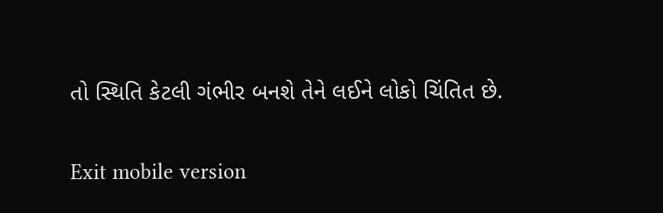તો સ્થિતિ કેટલી ગંભીર બનશે તેને લઈને લોકો ચિંતિત છે.

Exit mobile version